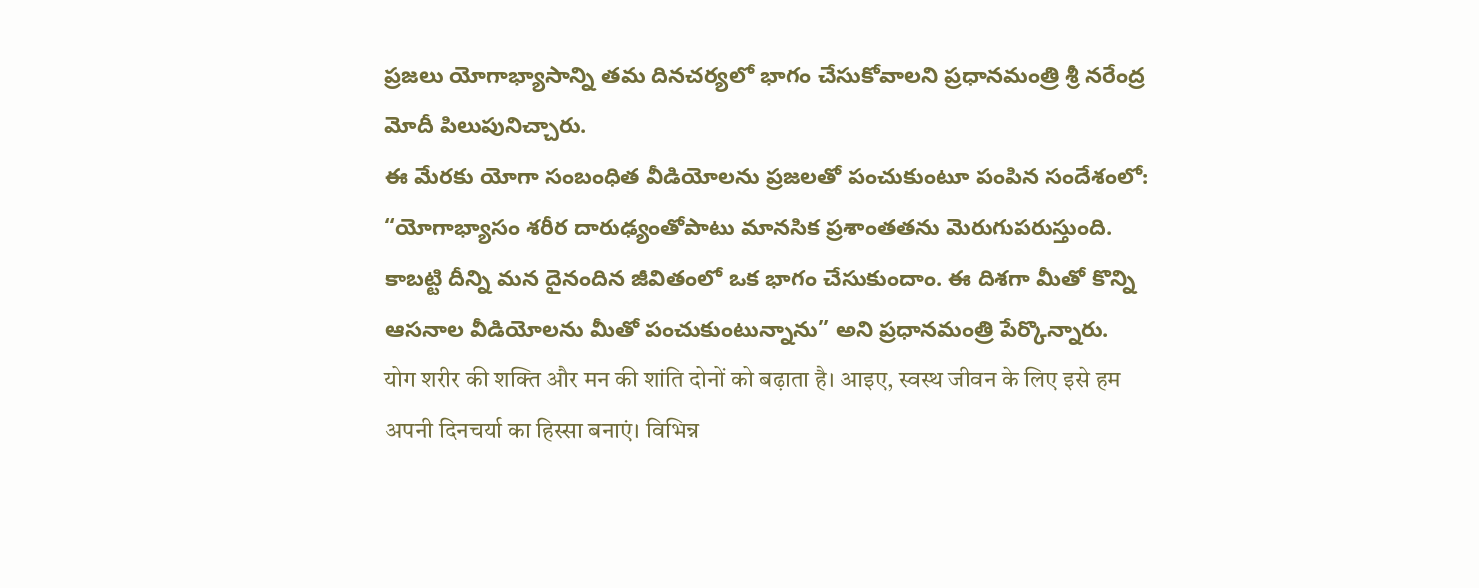ప్రజలు యోగాభ్యాసాన్ని తమ దినచర్యలో భాగం చేసుకోవాలని ప్రధానమంత్రి శ్రీ నరేంద్ర మోదీ పిలుపునిచ్చారు.
ఈ మేరకు యోగా సంబంధిత వీడియోలను ప్రజలతో పంచుకుంటూ పంపిన సందేశంలో:
“యోగాభ్యాసం శరీర దారుఢ్యంతోపాటు మానసిక ప్రశాంతతను మెరుగుపరుస్తుంది. కాబట్టి దీన్ని మన దైనందిన జీవితంలో ఒక భాగం చేసుకుందాం. ఈ దిశగా మీతో కొన్ని ఆసనాల వీడియోలను మీతో పంచుకుంటున్నాను” అని ప్రధానమంత్రి పేర్కొన్నారు.
योग शरीर की शक्ति और मन की शांति दोनों को बढ़ाता है। आइए, स्वस्थ जीवन के लिए इसे हम अपनी दिनचर्या का हिस्सा बनाएं। विभिन्न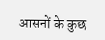आसनों के कुछ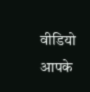वीडियो आपके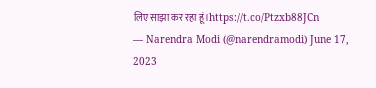लिए साझा कर रहा हूं।https://t.co/Ptzxb88JCn
— Narendra Modi (@narendramodi) June 17, 2023